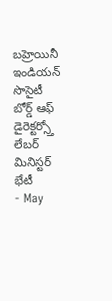బహ్రెయినీ ఇండియన్ సొసైటీ బోర్డ్ ఆఫ్ డైరెక్టర్స్తో లేబర్ మినిస్టర్ భేటీ
- May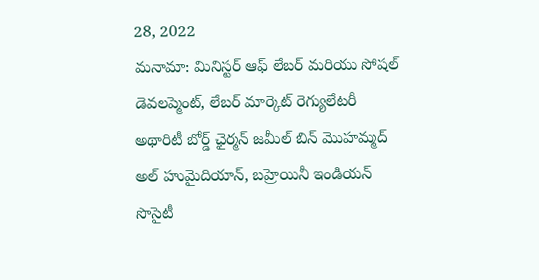28, 2022
మనామా: మినిస్టర్ ఆఫ్ లేబర్ మరియు సోషల్ డెవలప్మెంట్, లేబర్ మార్కెట్ రెగ్యులేటరీ అథారిటీ బోర్డ్ ఛైర్మన్ జమీల్ బిన్ మొహమ్మద్ అల్ హుమైదియాన్, బహ్రెయినీ ఇండియన్ సొసైటీ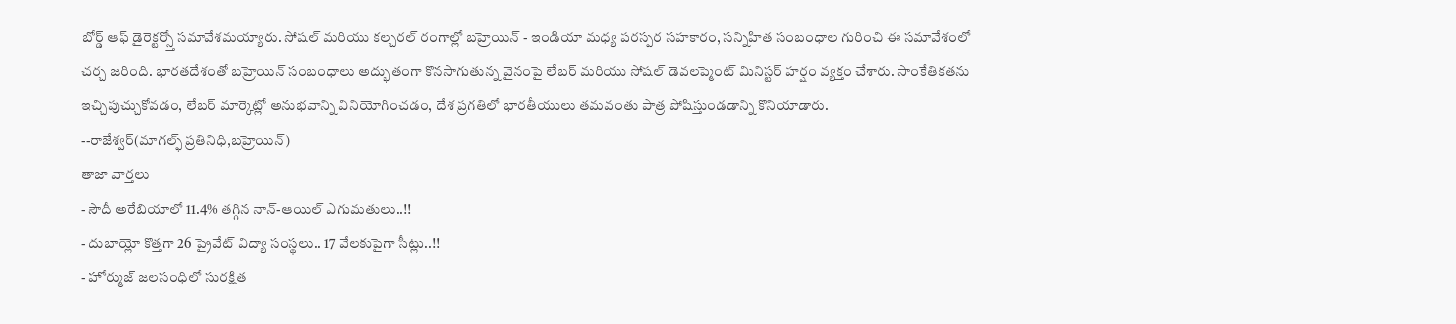బోర్డ్ ఆఫ్ డైరెక్టర్స్తో సమావేశమయ్యారు. సోషల్ మరియు కల్చరల్ రంగాల్లో బహ్రెయిన్ - ఇండియా మధ్య పరస్పర సహకారం, సన్నిహిత సంబంధాల గురించి ఈ సమావేశంలో చర్చ జరింది. భారతదేశంతో బహ్రెయిన్ సంబంధాలు అద్భుతంగా కొనసాగుతున్న వైనంపై లేబర్ మరియు సోషల్ డెవలప్మెంట్ మినిస్టర్ హర్షం వ్యక్తం చేశారు. సాంకేతికతను ఇచ్చిపుచ్చుకోవడం, లేబర్ మార్కెట్లో అనుభవాన్ని వినియోగించడం, దేశ ప్రగతిలో భారతీయులు తమవంతు పాత్ర పోషిస్తుండడాన్ని కొనియాడారు.
--రాజేశ్వర్(మాగల్ఫ్ ప్రతినిధి,బహ్రెయిన్)
తాజా వార్తలు
- సౌదీ అరేబియాలో 11.4% తగ్గిన నాన్-ఆయిల్ ఎగుమతులు..!!
- దుబాయ్లో కొత్తగా 26 ప్రైవేట్ విద్యా సంస్థలు.. 17 వేలకుపైగా సీట్లు..!!
- హోర్ముజ్ జలసంధిలో సురక్షిత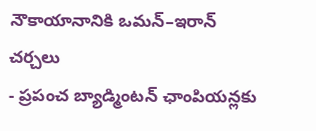నౌకాయానానికి ఒమన్–ఇరాన్ చర్చలు
- ప్రపంచ బ్యాడ్మింటన్ ఛాంపియన్లకు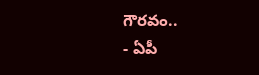గౌరవం..
- ఏపీ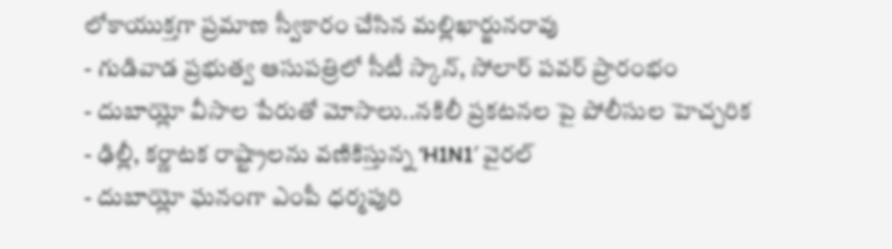లోకాయుక్తగా ప్రమాణ స్వీకారం చేసిన మల్లిఖార్జునరావు
- గుడివాడ ప్రభుత్వ ఆసుపత్రిలో సీటీ స్కాన్, సోలార్ పవర్ ప్రారంభం
- దుబాయ్లో వీసాల పేరుతో మోసాలు..నకిలీ ప్రకటనల పై పోలీసుల హెచ్చరిక
- ఢిల్లీ, కర్ణాటక రాష్ట్రాలను వణికిస్తున్న ‘H1N1′ వైరల్
- దుబాయ్లో ఘనంగా ఎంపీ ధర్మపురి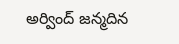అర్వింద్ జన్మదిన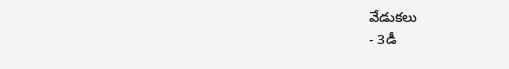వేడుకలు
- 3డీ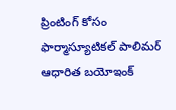ప్రింటింగ్ కోసం ఫార్మాస్యూటికల్ పాలిమర్ ఆధారిత బయోఇంక్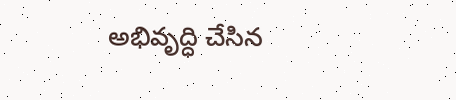అభివృద్ధి చేసిన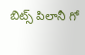బిట్స్ పిలానీ గో